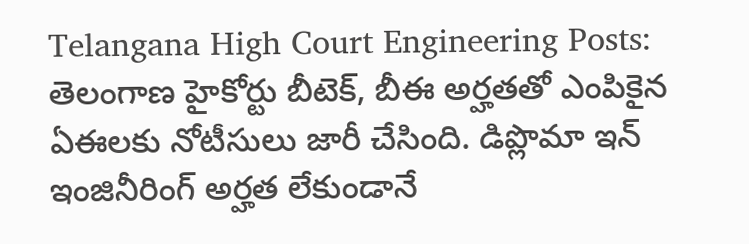Telangana High Court Engineering Posts: తెలంగాణ హైకోర్టు బీటెక్, బీఈ అర్హతతో ఎంపికైన ఏఈలకు నోటీసులు జారీ చేసింది. డిప్లొమా ఇన్ ఇంజినీరింగ్ అర్హత లేకుండానే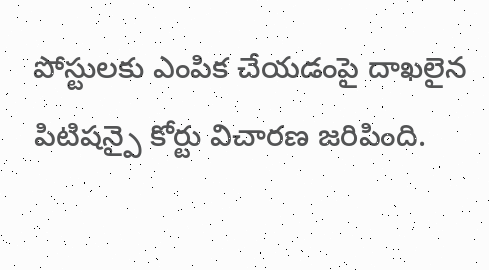పోస్టులకు ఎంపిక చేయడంపై దాఖలైన పిటిషన్పై కోర్టు విచారణ జరిపింది.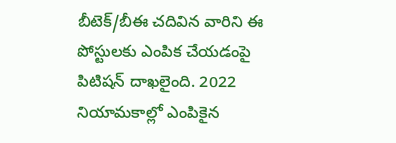బీటెక్/బీఈ చదివిన వారిని ఈ పోస్టులకు ఎంపిక చేయడంపై పిటిషన్ దాఖలైంది. 2022 నియామకాల్లో ఎంపికైన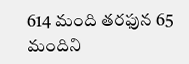614 మంది తరఫున 65 మందిని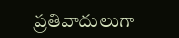ప్రతివాదులుగా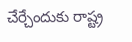చేర్చేందుకు రాష్ట్ర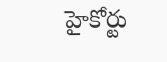హైకోర్టు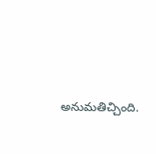అనుమతిచ్చింది.